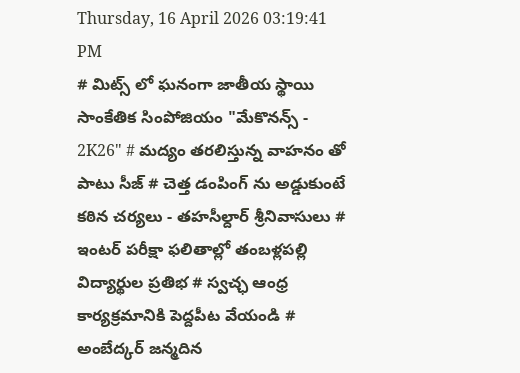Thursday, 16 April 2026 03:19:41 PM
# మిట్స్ లో ఘనంగా జాతీయ స్థాయి సాంకేతిక సింపోజియం "మేకొనన్స్ - 2K26" # మద్యం తరలిస్తున్న వాహనం తో పాటు సీజ్ # చెత్త డంపింగ్ ను అడ్డుకుంటే కఠిన చర్యలు - తహసీల్దార్ శ్రీనివాసులు # ఇంటర్ పరీక్షా ఫలితాల్లో తంబళ్లపల్లి విద్యార్థుల ప్రతిభ # స్వచ్ఛ ఆంధ్ర కార్యక్రమానికి పెద్దపీట వేయండి # అంబేద్కర్ జన్మదిన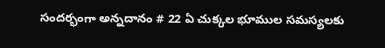సందర్భంగా అన్నదానం # 22 ఏ చుక్కల భూముల సమస్యలకు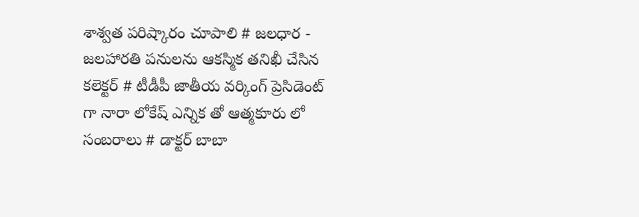శాశ్వత పరిష్కారం చూపాలి # జలధార - జలహారతి పనులను ఆకస్మిక తనిఖీ చేసిన కలెక్టర్ # టీడీపీ జాతీయ వర్కింగ్ ప్రెసిడెంట్ గా నారా లోకేష్ ఎన్నిక తో ఆత్మకూరు లో సంబరాలు # డాక్టర్ బాబా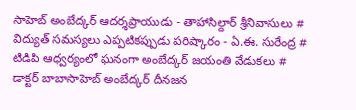సాహెబ్ అంబేద్కర్ ఆదర్శప్రాయుడు - తాహాసిల్దార్ శ్రీనివాసులు # విద్యుత్ సమస్యలు ఎప్పటికప్పుడు పరిష్కారం - ఏ.ఈ. సురేంద్ర # టిడిపి ఆధ్వర్యంలో ఘనంగా అంబేద్కర్ జయంతి వేడుకలు # డాక్టర్ బాబాసాహెబ్ అంబేద్కర్ దీనజన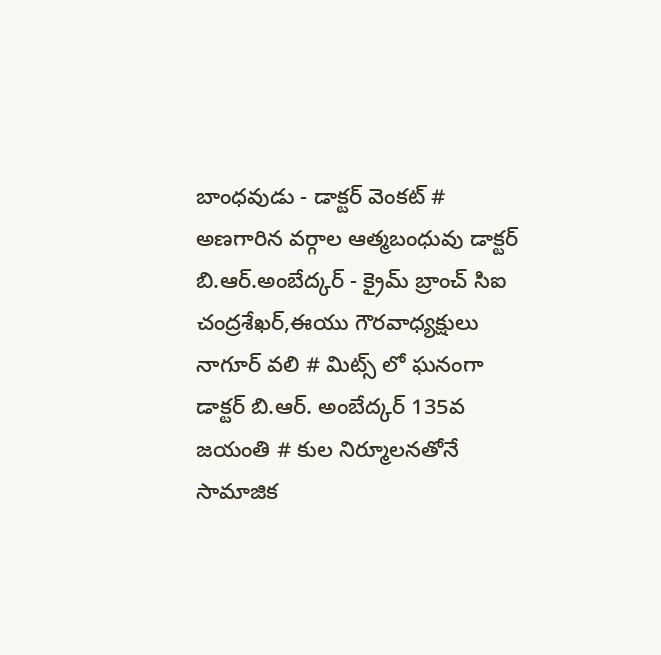బాంధవుడు - డాక్టర్ వెంకట్ # అణగారిన వర్గాల ఆత్మబంధువు డాక్టర్ బి.ఆర్.అంబేద్కర్ - క్రైమ్ బ్రాంచ్ సిఐ చంద్రశేఖర్,ఈయు గౌరవాధ్యక్షులు నాగూర్ వలి # మిట్స్ లో ఘనంగా డాక్టర్ బి.ఆర్. అంబేద్కర్ 135వ జయంతి # కుల నిర్మూలనతోనే సామాజిక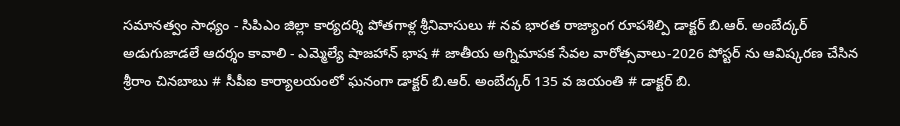సమానత్వం సాధ్యం - సిపిఎం జిల్లా కార్యదర్శి పోతగాళ్ల శ్రీనివాసులు # నవ భారత రాజ్యాంగ రూపశిల్పి డాక్టర్ బి.ఆర్. అంబేద్కర్ అడుగుజాడలే ఆదర్శం కావాలి - ఎమ్మెల్యే షాజహాన్ భాష # జాతీయ అగ్నిమాపక సేవల వారోత్సవాలు-2026 పోస్టర్ ను ఆవిష్కరణ చేసిన శ్రీరాం చినబాబు # సీపీఐ కార్యాలయంలో ఘనంగా డాక్టర్ బి.ఆర్. అంబేద్కర్ 135 వ జయంతి # డాక్టర్ బి.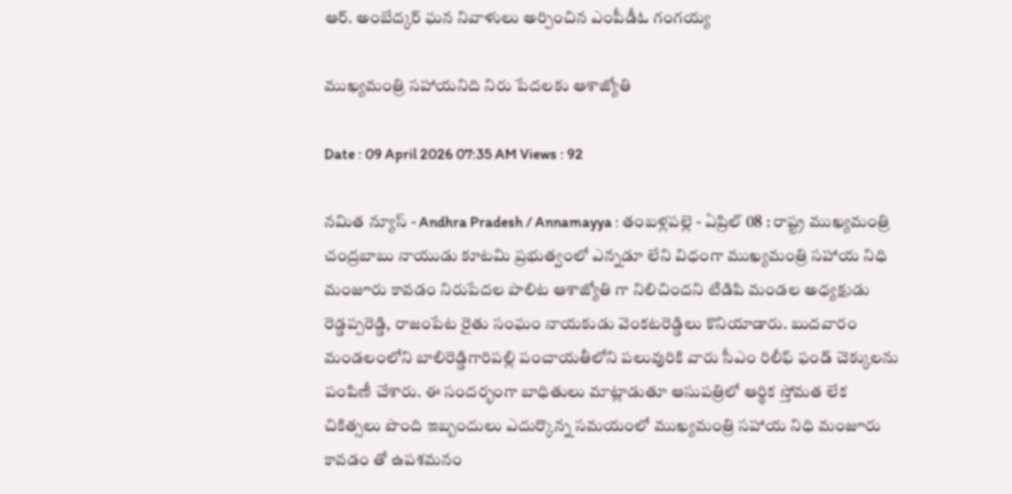ఆర్. అంబేద్కర్ ఘన నివాళులు అర్పించిన ఎంపీడీఓ గంగయ్య

ముఖ్యమంత్రి సహాయనిది నిరు పేదలకు ఆశాజ్యోతి

Date : 09 April 2026 07:35 AM Views : 92

నమిత న్యూస్ - Andhra Pradesh / Annamayya : తంబళ్లపల్లె - ఏప్రిల్ 08 : రాష్ట్ర ముఖ్యమంత్రి చంద్రబాబు నాయుడు కూటమి ప్రభుత్వంలో ఎన్నడూ లేని విధంగా ముఖ్యమంత్రి సహాయ నిధి మంజూరు కావడం నిరుపేదల పాలిట ఆశాజ్యోతి గా నిలిచిందని టిడిపి మండల అధ్యక్షుడు రెడ్డప్పరెడ్డి, రాజంపేట రైతు సంఘం నాయకుడు వెంకటరెడ్డిలు కొనియాడారు. బుదవారం మండలంలోని బాలిరెడ్డిగారిపల్లి పంచాయతీలోని పలువురికి వారు సీఎం రిలీఫ్ ఫండ్ చెక్కులను పంపిణీ చేశారు. ఈ సందర్భంగా బాధితులు మాట్లాడుతూ ఆసుపత్రిలో ఆర్థిక స్తోమత లేక చికిత్సలు పొంది ఇబ్బందులు ఎదుర్కొన్న సమయంలో ముఖ్యమంత్రి సహాయ నిధి మంజూరు కావడం తో ఉపశమనం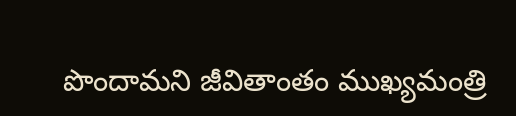పొందామని జీవితాంతం ముఖ్యమంత్రి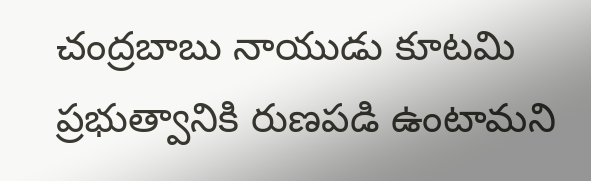చంద్రబాబు నాయుడు కూటమి ప్రభుత్వానికి రుణపడి ఉంటామని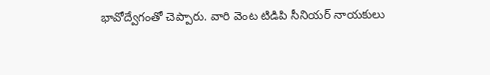భావోద్వేగంతో చెప్పారు. వారి వెంట టిడిపి సీనియర్ నాయకులు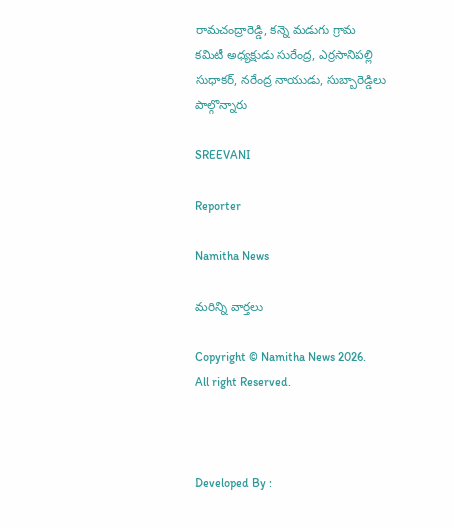రామచంద్రారెడ్డి, కన్నె మడుగు గ్రామ కమిటీ అధ్యక్షుడు సురేంద్ర, ఎర్రసానిపల్లి సుధాకర్, నరేంద్ర నాయుడు, సుబ్బారెడ్డిలు పాల్గొన్నారు

SREEVANI

Reporter

Namitha News

మరిన్ని వార్తలు

Copyright © Namitha News 2026. All right Reserved.



Developed By :